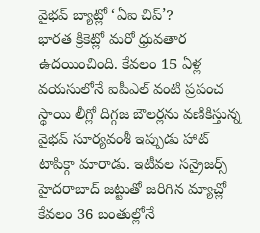వైభవ్ బ్యాట్లో ‘ఏఐ చిప్’?
భారత క్రికెట్లో మరో ధ్రువతార ఉదయించింది. కేవలం 15 ఏళ్ల వయసులోనే ఐపీఎల్ వంటి ప్రపంచ స్థాయి లీగ్లో దిగ్గజ బౌలర్లను వణికిస్తున్న వైభవ్ సూర్యవంశీ ఇప్పుడు హాట్ టాపిక్గా మారాడు. ఇటీవల సన్రైజర్స్ హైదరాబాద్ జట్టుతో జరిగిన మ్యాచ్లో కేవలం 36 బంతుల్లోనే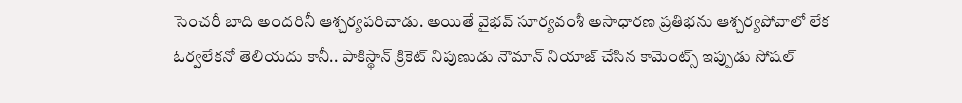సెంచరీ బాది అందరినీ ఆశ్చర్యపరిచాడు. అయితే వైభవ్ సూర్యవంశీ అసాధారణ ప్రతిభను ఆశ్చర్యపోవాలో లేక ఓర్వలేకనో తెలియదు కానీ.. పాకిస్థాన్ క్రికెట్ నిపుణుడు నౌమాన్ నియాజ్ చేసిన కామెంట్స్ ఇప్పుడు సోషల్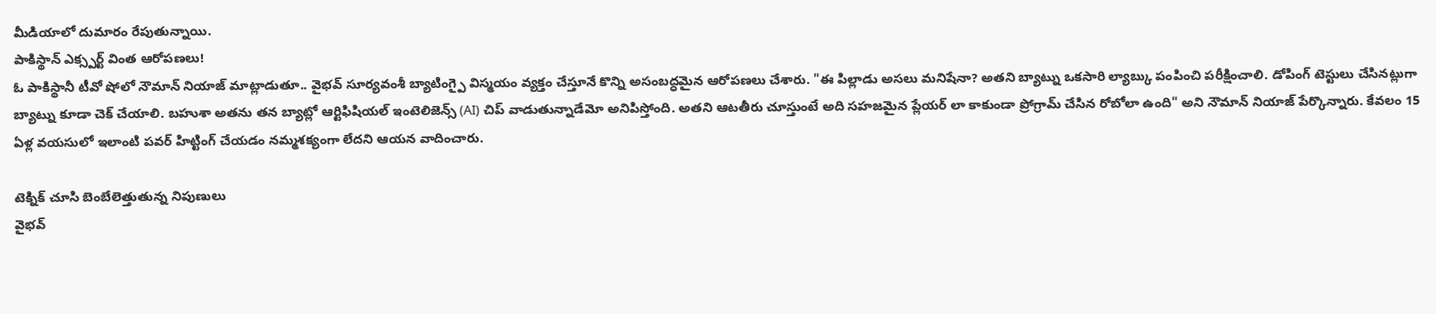మీడియాలో దుమారం రేపుతున్నాయి.
పాకిస్థాన్ ఎక్స్పర్ట్ వింత ఆరోపణలు!
ఓ పాకిస్థానీ టీవో షోలో నౌమాన్ నియాజ్ మాట్లాడుతూ.. వైభవ్ సూర్యవంశీ బ్యాటింగ్పై విస్మయం వ్యక్తం చేస్తూనే కొన్ని అసంబద్ధమైన ఆరోపణలు చేశారు. "ఈ పిల్లాడు అసలు మనిషేనా? అతని బ్యాట్ను ఒకసారి ల్యాబ్కు పంపించి పరీక్షించాలి. డోపింగ్ టెస్టులు చేసినట్లుగా బ్యాట్ను కూడా చెక్ చేయాలి. బహుశా అతను తన బ్యాట్లో ఆర్టిఫిషియల్ ఇంటెలిజెన్స్ (AI) చిప్ వాడుతున్నాడేమో అనిపిస్తోంది. అతని ఆటతీరు చూస్తుంటే అది సహజమైన ప్లేయర్ లా కాకుండా ప్రోగ్రామ్ చేసిన రోబోలా ఉంది" అని నౌమాన్ నియాజ్ పేర్కొన్నారు. కేవలం 15 ఏళ్ల వయసులో ఇలాంటి పవర్ హిట్టింగ్ చేయడం నమ్మశక్యంగా లేదని ఆయన వాదించారు.

టెక్నిక్ చూసి బెంబేలెత్తుతున్న నిపుణులు
వైభవ్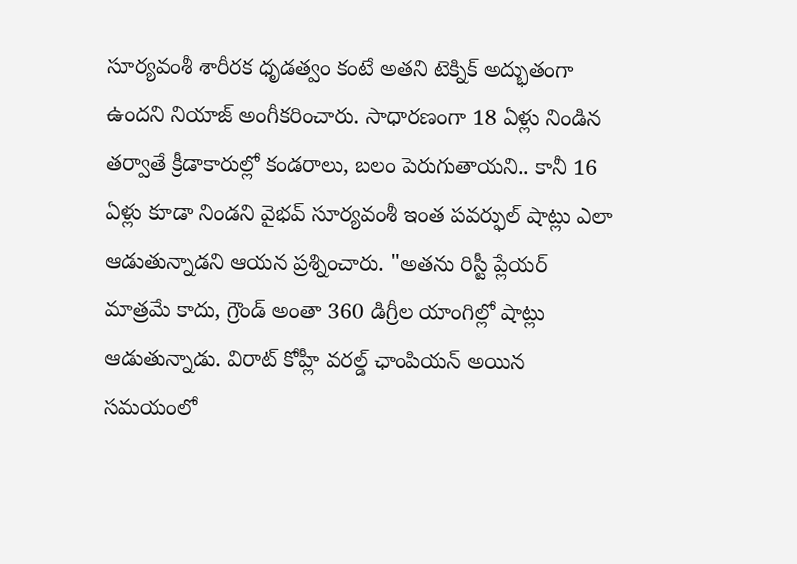సూర్యవంశీ శారీరక ధృడత్వం కంటే అతని టెక్నిక్ అద్భుతంగా ఉందని నియాజ్ అంగీకరించారు. సాధారణంగా 18 ఏళ్లు నిండిన తర్వాతే క్రీడాకారుల్లో కండరాలు, బలం పెరుగుతాయని.. కానీ 16 ఏళ్లు కూడా నిండని వైభవ్ సూర్యవంశీ ఇంత పవర్ఫుల్ షాట్లు ఎలా ఆడుతున్నాడని ఆయన ప్రశ్నించారు. "అతను రిస్టీ ప్లేయర్ మాత్రమే కాదు, గ్రౌండ్ అంతా 360 డిగ్రీల యాంగిల్లో షాట్లు ఆడుతున్నాడు. విరాట్ కోహ్లీ వరల్డ్ ఛాంపియన్ అయిన సమయంలో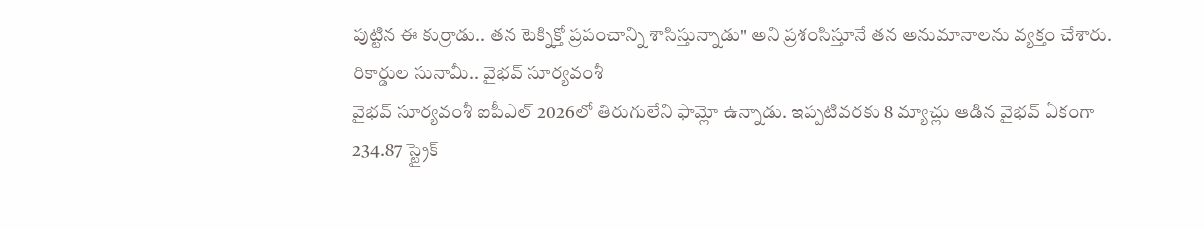పుట్టిన ఈ కుర్రాడు.. తన టెక్నిక్తో ప్రపంచాన్ని శాసిస్తున్నాడు" అని ప్రశంసిస్తూనే తన అనుమానాలను వ్యక్తం చేశారు.
రికార్డుల సునామీ.. వైభవ్ సూర్యవంశీ
వైభవ్ సూర్యవంశీ ఐపీఎల్ 2026లో తిరుగులేని ఫామ్లో ఉన్నాడు. ఇప్పటివరకు 8 మ్యాచ్లు ఆడిన వైభవ్ ఏకంగా 234.87 స్ట్రైక్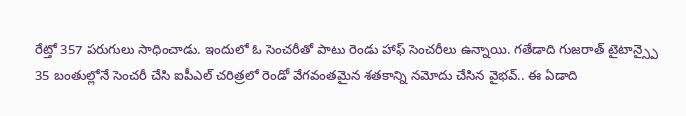రేట్తో 357 పరుగులు సాధించాడు. ఇందులో ఓ సెంచరీతో పాటు రెండు హాఫ్ సెంచరీలు ఉన్నాయి. గతేడాది గుజరాత్ టైటాన్స్పై 35 బంతుల్లోనే సెంచరీ చేసి ఐపీఎల్ చరిత్రలో రెండో వేగవంతమైన శతకాన్ని నమోదు చేసిన వైభవ్.. ఈ ఏడాది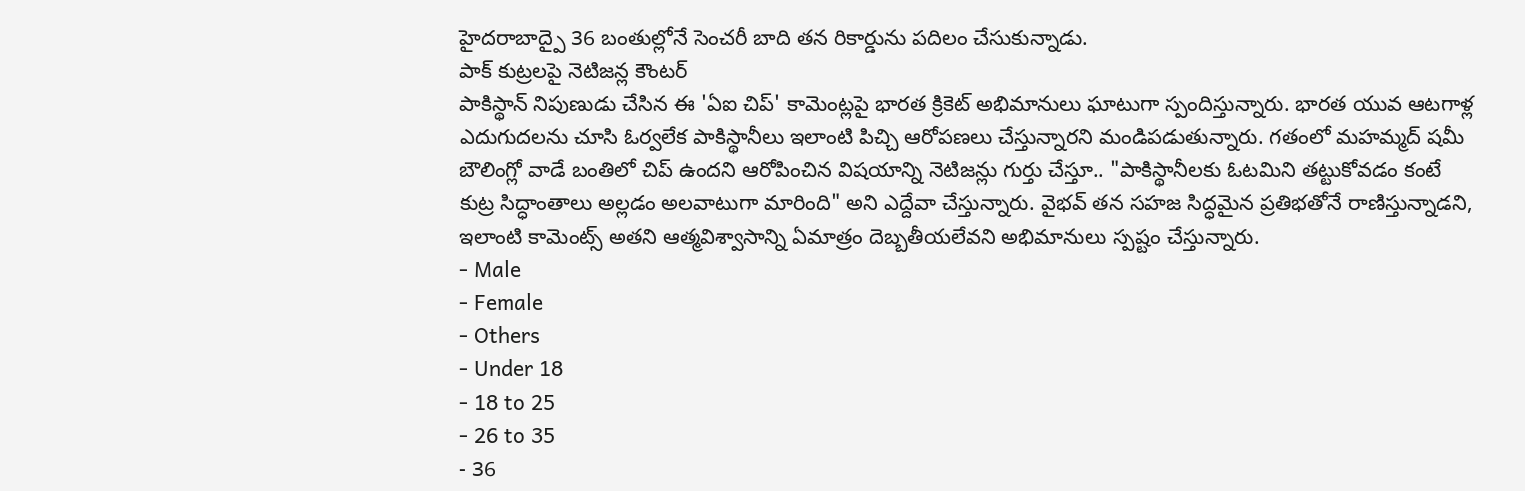హైదరాబాద్పై 36 బంతుల్లోనే సెంచరీ బాది తన రికార్డును పదిలం చేసుకున్నాడు.
పాక్ కుట్రలపై నెటిజన్ల కౌంటర్
పాకిస్థాన్ నిపుణుడు చేసిన ఈ 'ఏఐ చిప్' కామెంట్లపై భారత క్రికెట్ అభిమానులు ఘాటుగా స్పందిస్తున్నారు. భారత యువ ఆటగాళ్ల ఎదుగుదలను చూసి ఓర్వలేక పాకిస్థానీలు ఇలాంటి పిచ్చి ఆరోపణలు చేస్తున్నారని మండిపడుతున్నారు. గతంలో మహమ్మద్ షమీ బౌలింగ్లో వాడే బంతిలో చిప్ ఉందని ఆరోపించిన విషయాన్ని నెటిజన్లు గుర్తు చేస్తూ.. "పాకిస్థానీలకు ఓటమిని తట్టుకోవడం కంటే కుట్ర సిద్ధాంతాలు అల్లడం అలవాటుగా మారింది" అని ఎద్దేవా చేస్తున్నారు. వైభవ్ తన సహజ సిద్ధమైన ప్రతిభతోనే రాణిస్తున్నాడని, ఇలాంటి కామెంట్స్ అతని ఆత్మవిశ్వాసాన్ని ఏమాత్రం దెబ్బతీయలేవని అభిమానులు స్పష్టం చేస్తున్నారు.
- Male
- Female
- Others
- Under 18
- 18 to 25
- 26 to 35
- 36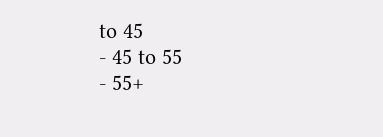to 45
- 45 to 55
- 55+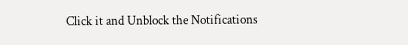Click it and Unblock the Notifications